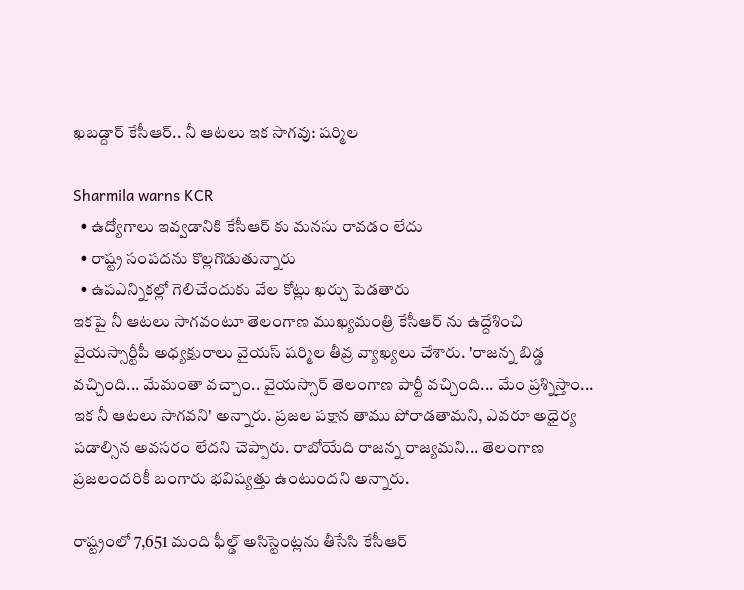ఖబడ్దార్ కేసీఆర్.. నీ ఆటలు ఇక సాగవు: షర్మిల

Sharmila warns KCR
  • ఉద్యోగాలు ఇవ్వడానికి కేసీఆర్ కు మనసు రావడం లేదు
  • రాష్ట్ర సంపదను కొల్లగొడుతున్నారు
  • ఉపఎన్నికల్లో గెలిచేందుకు వేల కోట్లు ఖర్చు పెడతారు
ఇకపై నీ ఆటలు సాగవంటూ తెలంగాణ ముఖ్యమంత్రి కేసీఆర్ ను ఉద్దేశించి వైయస్సార్టీపీ అధ్యక్షురాలు వైయస్ షర్మిల తీవ్ర వ్యాఖ్యలు చేశారు. 'రాజన్న బిడ్డ వచ్చింది... మేమంతా వచ్చాం.. వైయస్సార్ తెలంగాణ పార్టీ వచ్చింది... మేం ప్రశ్నిస్తాం... ఇక నీ ఆటలు సాగవని' అన్నారు. ప్రజల పక్షాన తాము పోరాడతామని, ఎవరూ అధైర్య పడాల్సిన అవసరం లేదని చెప్పారు. రాబోయేది రాజన్న రాజ్యమని... తెలంగాణ ప్రజలందరికీ బంగారు భవిష్యత్తు ఉంటుందని అన్నారు.

రాష్ట్రంలో 7,651 మంది ఫీల్డ్ అసిస్టెంట్లను తీసేసి కేసీఆర్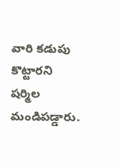వారి కడుపు కొట్టారని షర్మిల మండిపడ్డారు.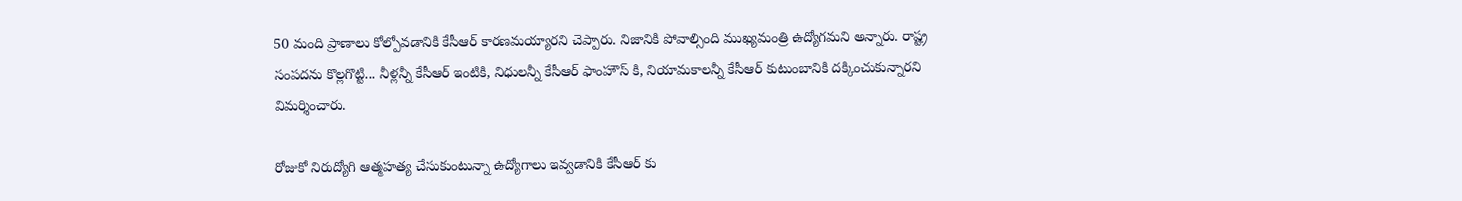50 మంది ప్రాణాలు కోల్పోవడానికి కేసీఆర్ కారణమయ్యారని చెప్పారు. నిజానికి పోవాల్సింది ముఖ్యమంత్రి ఉద్యోగమని అన్నారు. రాష్ట్ర సంపదను కొల్లగొట్టి... నీళ్లన్నీ కేసీఆర్ ఇంటికి, నిధులన్నీ కేసీఆర్ ఫాంహౌస్ కి, నియామకాలన్నీ కేసీఆర్ కుటుంబానికి దక్కించుకున్నారని విమర్శించారు.

రోజుకో నిరుద్యోగి ఆత్మహత్య చేసుకుంటున్నా ఉద్యోగాలు ఇవ్వడానికి కేసీఆర్ కు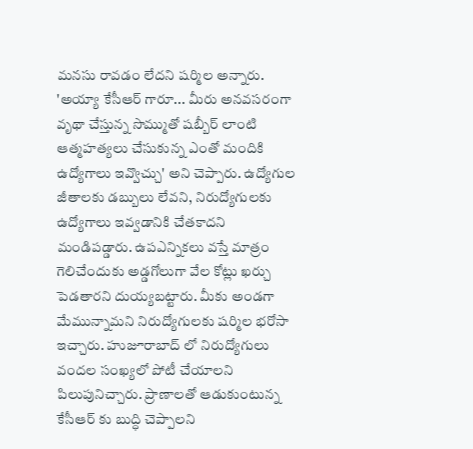మనసు రావడం లేదని షర్మిల అన్నారు. 'అయ్యా కేసీఆర్ గారూ... మీరు అనవసరంగా వృథా చేస్తున్న సొమ్ముతో షబ్బీర్ లాంటి ఆత్మహత్యలు చేసుకున్న ఎంతో మందికి ఉద్యోగాలు ఇవ్వొచ్చు' అని చెప్పారు. ఉద్యోగుల జీతాలకు డబ్బులు లేవని, నిరుద్యోగులకు ఉద్యోగాలు ఇవ్వడానికి చేతకాదని మండిపడ్డారు. ఉపఎన్నికలు వస్తే మాత్రం గెలిచేందుకు అడ్డగోలుగా వేల కోట్లు ఖర్చు పెడతారని దుయ్యబట్టారు. మీకు అండగా మేమున్నామని నిరుద్యోగులకు షర్మిల భరోసా ఇచ్చారు. హుజూరాబాద్ లో నిరుద్యోగులు వందల సంఖ్యలో పోటీ చేయాలని పిలుపునిచ్చారు. ప్రాణాలతో ఆడుకుంటున్న కేసీఆర్ కు బుద్ధి చెప్పాలని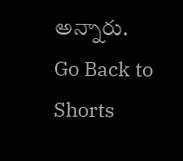అన్నారు.
Go Back to Shorts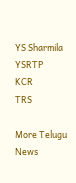YS Sharmila
YSRTP
KCR
TRS

More Telugu News